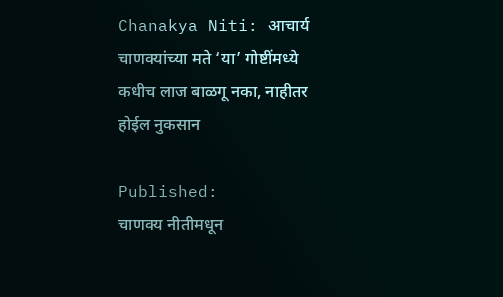Chanakya Niti: आचार्य चाणक्यांच्या मते ‘या’ गोष्टींमध्ये कधीच लाज बाळगू नका, नाहीतर होईल नुकसान

Published:
चाणक्य नीतीमधून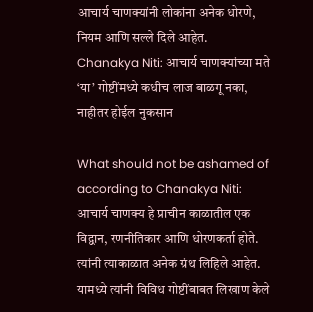आचार्य चाणक्यांनी लोकांना अनेक धोरणे, नियम आणि सल्ले दिले आहेत.
Chanakya Niti: आचार्य चाणक्यांच्या मते ‘या’ गोष्टींमध्ये कधीच लाज बाळगू नका, नाहीतर होईल नुकसान

What should not be ashamed of according to Chanakya Niti:   आचार्य चाणक्य हे प्राचीन काळातील एक विद्वान, रणनीतिकार आणि धोरणकर्ता होते. त्यांनी त्याकाळात अनेक ग्रंथ लिहिले आहेत. यामध्ये त्यांनी विविध गोष्टींबाबत लिखाण केले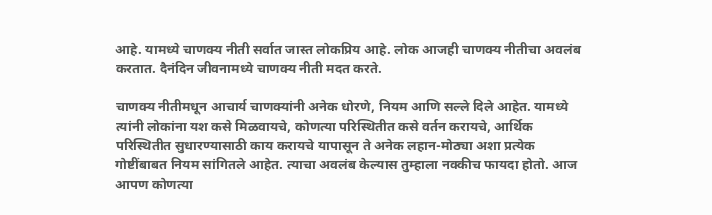आहे. यामध्ये चाणक्य नीती सर्वात जास्त लोकप्रिय आहे. लोक आजही चाणक्य नीतीचा अवलंब करतात. दैनंदिन जीवनामध्ये चाणक्य नीती मदत करते.

चाणक्य नीतीमधून आचार्य चाणक्यांनी अनेक धोरणे, नियम आणि सल्ले दिले आहेत. यामध्ये त्यांनी लोकांना यश कसे मिळवायचे, कोणत्या परिस्थितीत कसे वर्तन करायचे, आर्थिक परिस्थितीत सुधारण्यासाठी काय करायचे यापासून ते अनेक लहान-मोठ्या अशा प्रत्येक गोष्टींबाबत नियम सांगितले आहेत. त्याचा अवलंब केल्यास तुम्हाला नक्कीच फायदा होतो. आज आपण कोणत्या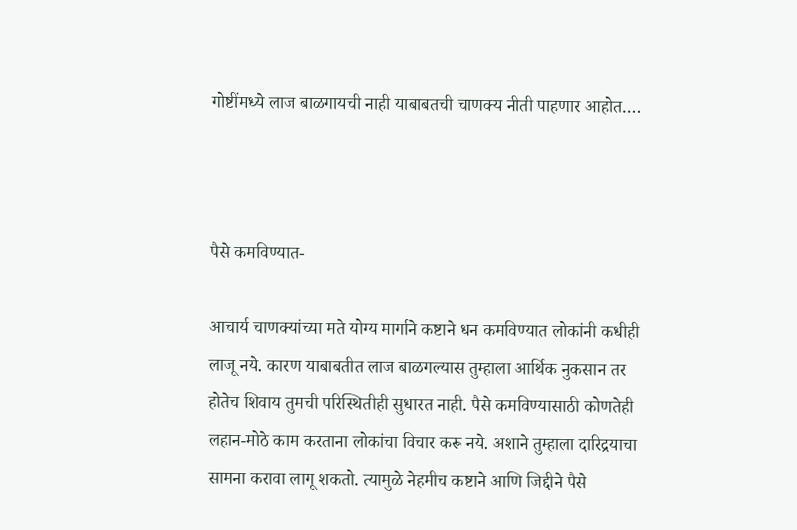गोष्टींमध्ये लाज बाळगायची नाही याबाबतची चाणक्य नीती पाहणार आहोत….



पैसे कमविण्यात-

आचार्य चाणक्यांच्या मते योग्य मार्गाने कष्टाने धन कमविण्यात लोकांनी कधीही लाजू नये. कारण याबाबतीत लाज बाळगल्यास तुम्हाला आर्थिक नुकसान तर होतेच शिवाय तुमची परिस्थितीही सुधारत नाही. पैसे कमविण्यासाठी कोणतेही लहान-मोठे काम करताना लोकांचा विचार करू नये. अशाने तुम्हाला दारिद्रयाचा सामना करावा लागू शकतो. त्यामुळे नेहमीच कष्टाने आणि जिद्दीने पैसे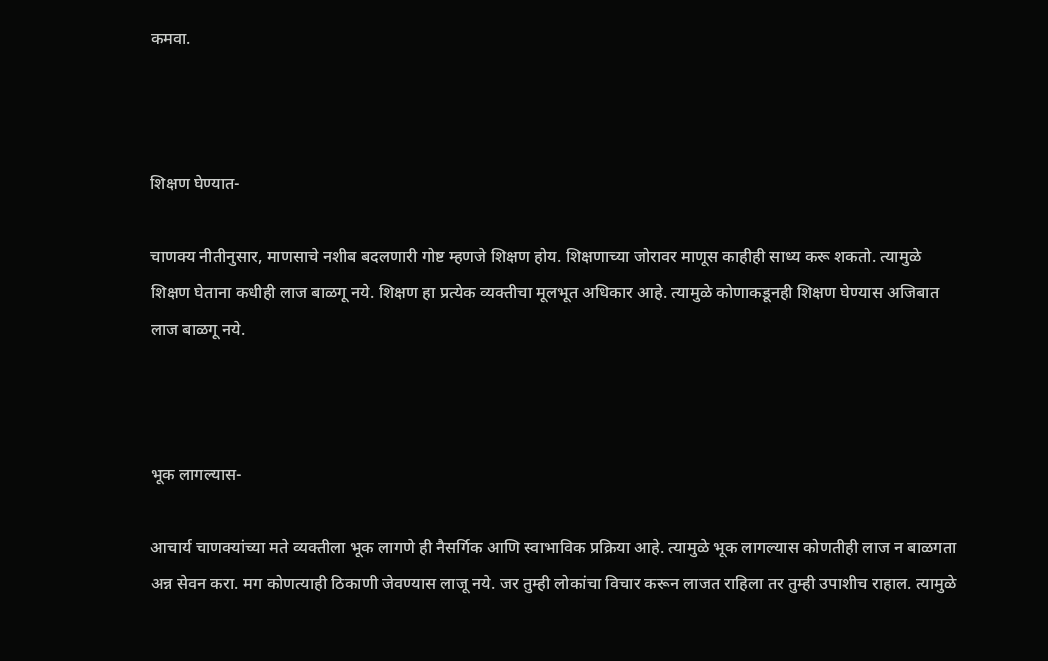कमवा.



शिक्षण घेण्यात-

चाणक्य नीतीनुसार, माणसाचे नशीब बदलणारी गोष्ट म्हणजे शिक्षण होय. शिक्षणाच्या जोरावर माणूस काहीही साध्य करू शकतो. त्यामुळे शिक्षण घेताना कधीही लाज बाळगू नये. शिक्षण हा प्रत्येक व्यक्तीचा मूलभूत अधिकार आहे. त्यामुळे कोणाकडूनही शिक्षण घेण्यास अजिबात लाज बाळगू नये.



भूक लागल्यास-

आचार्य चाणक्यांच्या मते व्यक्तीला भूक लागणे ही नैसर्गिक आणि स्वाभाविक प्रक्रिया आहे. त्यामुळे भूक लागल्यास कोणतीही लाज न बाळगता अन्न सेवन करा. मग कोणत्याही ठिकाणी जेवण्यास लाजू नये. जर तुम्ही लोकांचा विचार करून लाजत राहिला तर तुम्ही उपाशीच राहाल. त्यामुळे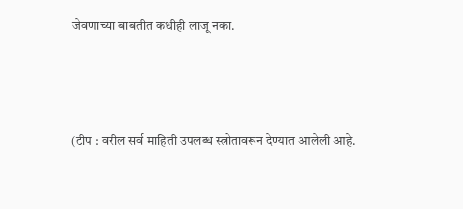जेवणाच्या बाबतीत कधीही लाजू नका.



(टीप : वरील सर्व माहिती उपलब्ध स्त्रोतावरून देण्यात आलेली आहे.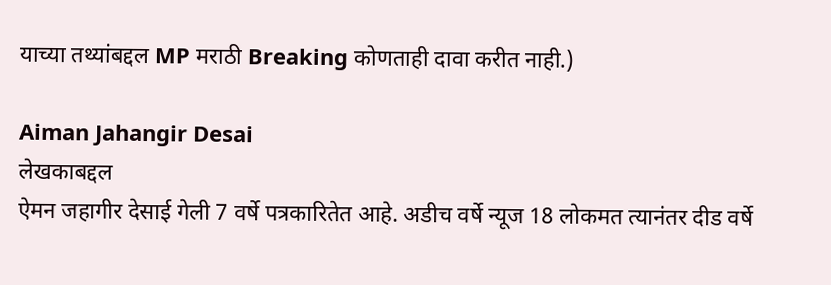याच्या तथ्यांबद्दल MP मराठी Breaking कोणताही दावा करीत नाही.)

Aiman Jahangir Desai
लेखकाबद्दल
ऐमन जहागीर देसाई गेली 7 वर्षे पत्रकारितेत आहे. अडीच वर्षे न्यूज 18 लोकमत त्यानंतर दीड वर्षे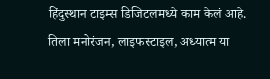हिंदुस्थान टाइम्स डिजिटलमध्ये काम केलं आहे. तिला मनोरंजन, लाइफस्टाइल, अध्यात्म या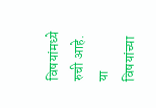विषयांमध्ये रुची आहे. या विषयांच्या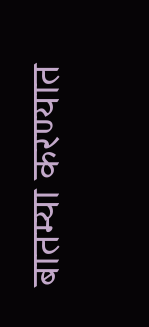बातम्या करण्यात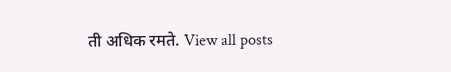ती अधिक रमते. View all posts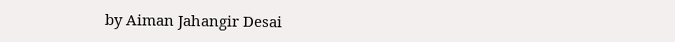by Aiman Jahangir Desai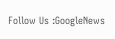Follow Us :GoogleNews